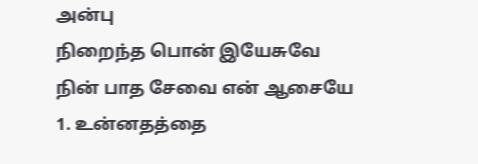அன்பு
நிறைந்த பொன் இயேசுவே
நின் பாத சேவை என் ஆசையே
1. உன்னதத்தை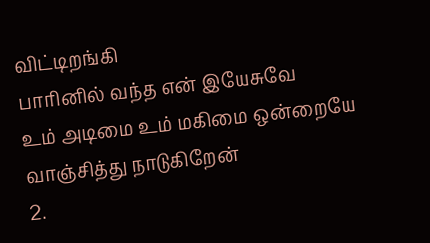விட்டிறங்கி
பாரினில் வந்த என் இயேசுவே
உம் அடிமை உம் மகிமை ஒன்றையே
வாஞ்சித்து நாடுகிறேன்
2.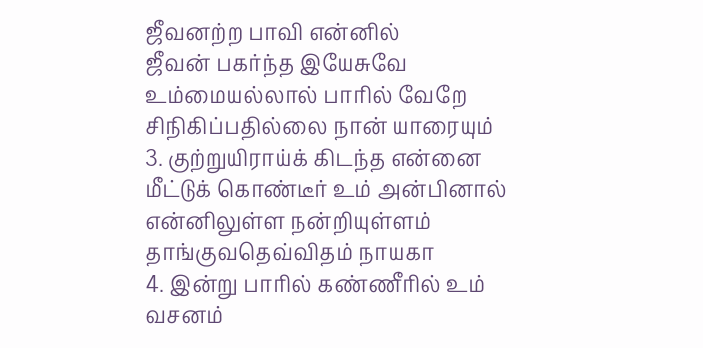ஜீவனற்ற பாவி என்னில்
ஜீவன் பகர்ந்த இயேசுவே
உம்மையல்லால் பாரில் வேறே
சிநிகிப்பதில்லை நான் யாரையும்
3. குற்றுயிராய்க் கிடந்த என்னை
மீட்டுக் கொண்டீர் உம் அன்பினால்
என்னிலுள்ள நன்றியுள்ளம்
தாங்குவதெவ்விதம் நாயகா
4. இன்று பாரில் கண்ணீரில் உம்
வசனம்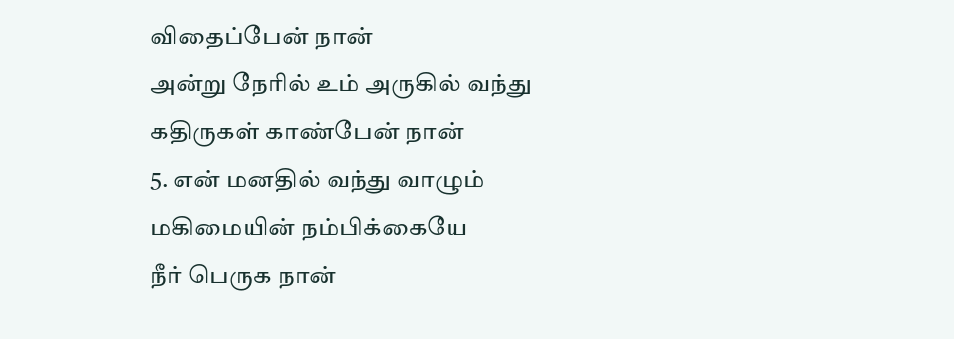விதைப்பேன் நான்
அன்று நேரில் உம் அருகில் வந்து
கதிருகள் காண்பேன் நான்
5. என் மனதில் வந்து வாழும்
மகிமையின் நம்பிக்கையே
நீர் பெருக நான்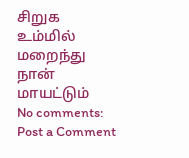சிறுக
உம்மில் மறைந்து நான் மாயட்டும்
No comments:
Post a Comment